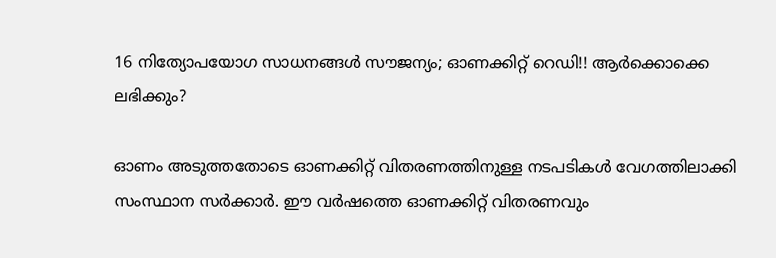16 നിത്യോപയോഗ സാധനങ്ങള്‍ സൗജന്യം; ഓണക്കിറ്റ് റെഡി!! ആര്‍ക്കൊക്കെ ലഭിക്കും?

ഓണം അടുത്തതോടെ ഓണക്കിറ്റ് വിതരണത്തിനുള്ള നടപടികള്‍ വേഗത്തിലാക്കി സംസ്ഥാന സര്‍ക്കാര്‍. ഈ വര്‍ഷത്തെ ഓണക്കിറ്റ് വിതരണവും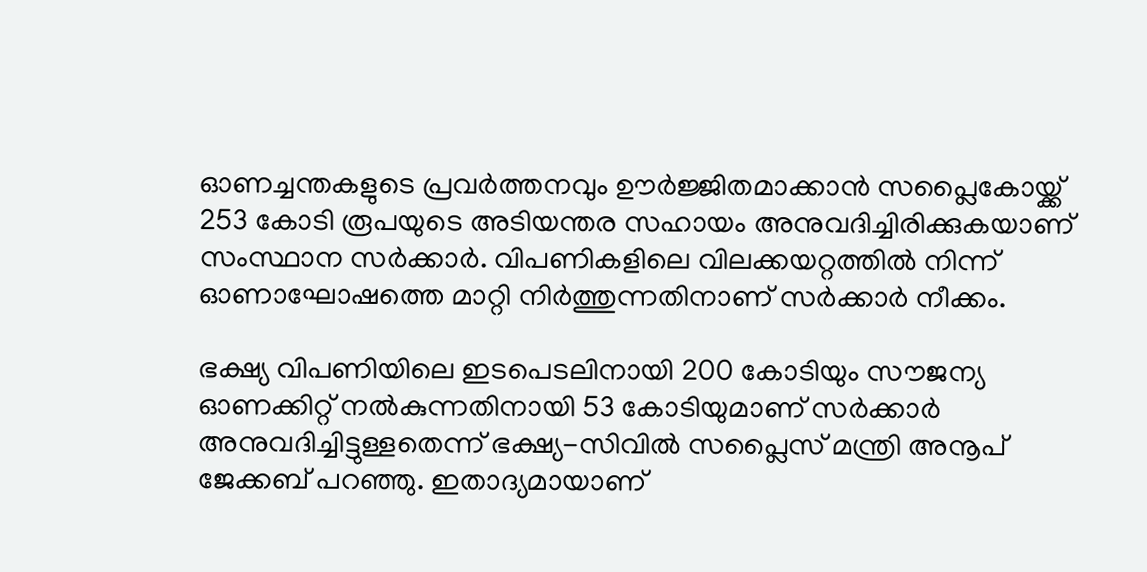ഓണച്ചന്തകളുടെ പ്രവര്‍ത്തനവും ഊര്‍ജ്ജിതമാക്കാന്‍ സപ്ലൈകോയ്ക്ക് 253 കോടി രൂപയുടെ അടിയന്തര സഹായം അനുവദിച്ചിരിക്കുകയാണ് സംസ്ഥാന സര്‍ക്കാര്‍. വിപണികളിലെ വിലക്കയറ്റത്തില്‍ നിന്ന് ഓണാഘോഷത്തെ മാറ്റി നിര്‍ത്തുന്നതിനാണ് സര്‍ക്കാര്‍ നീക്കം.

ഭക്ഷ്യ വിപണിയിലെ ഇടപെടലിനായി 200 കോടിയും സൗജന്യ ഓണക്കിറ്റ് നല്‍കുന്നതിനായി 53 കോടിയുമാണ് സര്‍ക്കാര്‍ അനുവദിച്ചിട്ടുള്ളതെന്ന് ഭക്ഷ്യ-സിവില്‍ സപ്ലൈസ് മന്ത്രി അനൂപ് ജേക്കബ് പറഞ്ഞു. ഇതാദ്യമായാണ്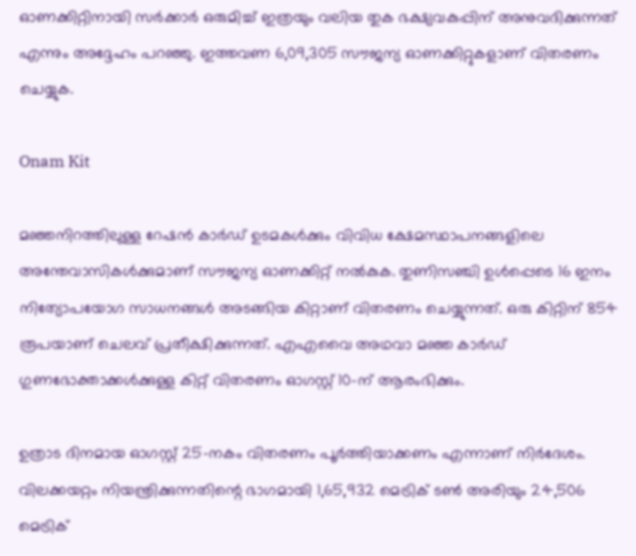ഓണക്കിറ്റിനായി സര്‍ക്കാര്‍ ഒരുമിച്ച് ഇത്രയും വലിയ തുക ഭക്ഷ്യവകുപ്പിന് അനുവദിക്കുന്നത് എന്നും അദ്ദേഹം പറഞ്ഞു. ഇത്തവണ 6,09,305 സൗജന്യ ഓണക്കിറ്റുകളാണ് വിതരണം ചെയ്യുക.

Onam Kit

മഞ്ഞനിറത്തിലുള്ള റേഷന്‍ കാര്‍ഡ് ഉടമകള്‍ക്കും വിവിധ ക്ഷേമസ്ഥാപനങ്ങളിലെ അന്തേവാസികള്‍ക്കുമാണ് സൗജന്യ ഓണക്കിറ്റ് നല്‍കുക. തുണിസഞ്ചി ഉള്‍പ്പെടെ 16 ഇനം നിത്യോപയോഗ സാധനങ്ങള്‍ അടങ്ങിയ കിറ്റാണ് വിതരണം ചെയ്യുന്നത്. ഒരു കിറ്റിന് 854 രൂപയാണ് ചെലവ് പ്രതീക്ഷിക്കുന്നത്. എഎവൈ അഥവാ മഞ്ഞ കാര്‍ഡ് ഗുണഭോക്താക്കള്‍ക്കുള്ള കിറ്റ് വിതരണം ഓഗസ്റ്റ് 10-ന് ആരംഭിക്കും.

ഉത്രാട ദിനമായ ഓഗസ്റ്റ് 25-നകം വിതരണം പൂര്‍ത്തിയാക്കണം എന്നാണ് നിര്‍ദേശം. വിലക്കയറ്റം നിയന്ത്രിക്കുന്നതിന്റെ ഭാഗമായി 1,65,932 മെട്രിക് ടണ്‍ അരിയും 24,506 മെട്രിക്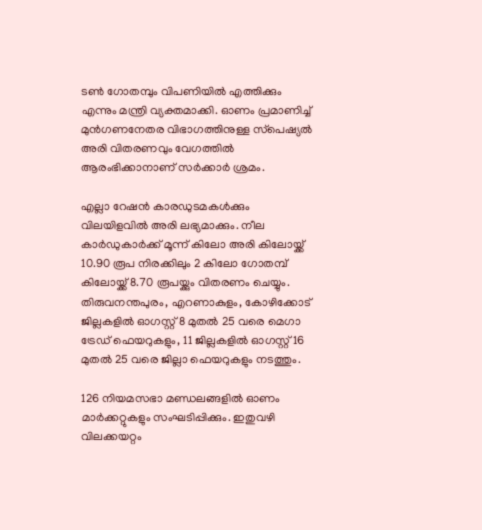ടണ്‍ ഗോതമ്പും വിപണിയില്‍ എത്തിക്കും എന്നും മന്ത്രി വ്യക്തമാക്കി. ഓണം പ്രമാണിച്ച് മുന്‍ഗണനേതര വിഭാഗത്തിനുള്ള സ്‌പെഷ്യല്‍ അരി വിതരണവും വേഗത്തില്‍ ആരംഭിക്കാനാണ് സര്‍ക്കാര്‍ ശ്രമം.

എല്ലാ റേഷന്‍ കാരഡുടമകള്‍ക്കും വിലയിളവില്‍ അരി ലഭ്യമാക്കും. നീല കാര്‍ഡുകാര്‍ക്ക് മൂന്ന് കിലോ അരി കിലോയ്ക്ക് 10.90 രൂപ നിരക്കിലും 2 കിലോ ഗോതമ്പ് കിലോയ്ക്ക് 8.70 രൂപയ്ക്കും വിതരണം ചെയ്യും. തിരുവനന്തപുരം, എറണാകുളം, കോഴിക്കോട് ജില്ലകളില്‍ ഓഗസ്റ്റ് 8 മുതല്‍ 25 വരെ മെഗാ ട്രേഡ് ഫെയറുകളും, 11 ജില്ലകളില്‍ ഓഗസ്റ്റ് 16 മുതല്‍ 25 വരെ ജില്ലാ ഫെയറുകളും നടത്തും.

126 നിയമസഭാ മണ്ഡലങ്ങളില്‍ ഓണം മാര്‍ക്കറ്റുകളും സംഘടിപ്പിക്കും. ഇതുവഴി വിലക്കയറ്റം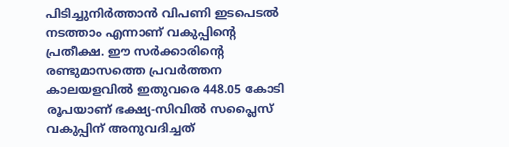പിടിച്ചുനിര്‍ത്താന്‍ വിപണി ഇടപെടല്‍ നടത്താം എന്നാണ് വകുപ്പിന്റെ പ്രതീക്ഷ. ഈ സര്‍ക്കാരിന്റെ രണ്ടുമാസത്തെ പ്രവര്‍ത്തന കാലയളവില്‍ ഇതുവരെ 448.05 കോടി രൂപയാണ് ഭക്ഷ്യ-സിവില്‍ സപ്ലൈസ് വകുപ്പിന് അനുവദിച്ചത്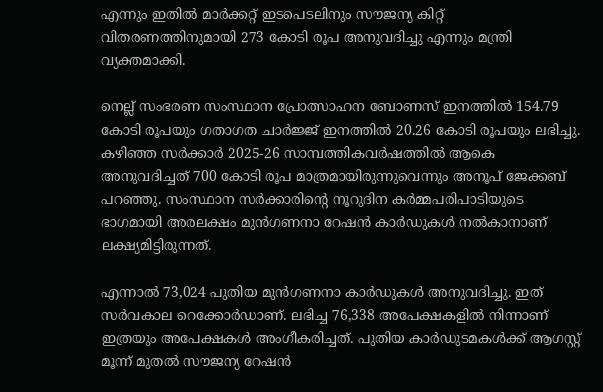എന്നും ഇതില്‍ മാര്‍ക്കറ്റ് ഇടപെടലിനും സൗജന്യ കിറ്റ് വിതരണത്തിനുമായി 273 കോടി രൂപ അനുവദിച്ചു എന്നും മന്ത്രി വ്യക്തമാക്കി.

നെല്ല് സംഭരണ സംസ്ഥാന പ്രോത്സാഹന ബോണസ് ഇനത്തില്‍ 154.79 കോടി രൂപയും ഗതാഗത ചാര്‍ജ്ജ് ഇനത്തില്‍ 20.26 കോടി രൂപയും ലഭിച്ചു. കഴിഞ്ഞ സര്‍ക്കാര്‍ 2025-26 സാമ്പത്തികവര്‍ഷത്തില്‍ ആകെ അനുവദിച്ചത് 700 കോടി രൂപ മാത്രമായിരുന്നുവെന്നും അനൂപ് ജേക്കബ് പറഞ്ഞു. സംസ്ഥാന സര്‍ക്കാരിന്റെ നൂറുദിന കര്‍മ്മപരിപാടിയുടെ ഭാഗമായി അരലക്ഷം മുന്‍ഗണനാ റേഷന്‍ കാര്‍ഡുകള്‍ നല്‍കാനാണ് ലക്ഷ്യമിട്ടിരുന്നത്.

എന്നാല്‍ 73,024 പുതിയ മുന്‍ഗണനാ കാര്‍ഡുകള്‍ അനുവദിച്ചു. ഇത് സര്‍വകാല റെക്കോര്‍ഡാണ്. ലഭിച്ച 76,338 അപേക്ഷകളില്‍ നിന്നാണ് ഇത്രയും അപേക്ഷകള്‍ അംഗീകരിച്ചത്. പുതിയ കാര്‍ഡുടമകള്‍ക്ക് ആഗസ്റ്റ് മൂന്ന് മുതല്‍ സൗജന്യ റേഷന്‍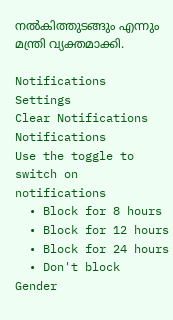നല്‍കിത്തുടങ്ങും എന്നും മന്ത്രി വ്യക്തമാക്കി.

Notifications
Settings
Clear Notifications
Notifications
Use the toggle to switch on notifications
  • Block for 8 hours
  • Block for 12 hours
  • Block for 24 hours
  • Don't block
Gender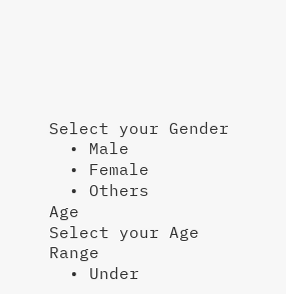Select your Gender
  • Male
  • Female
  • Others
Age
Select your Age Range
  • Under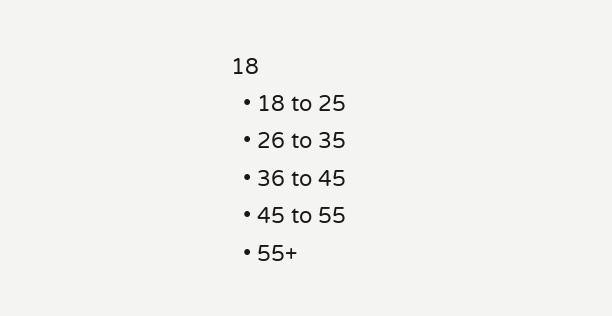18
  • 18 to 25
  • 26 to 35
  • 36 to 45
  • 45 to 55
  • 55+